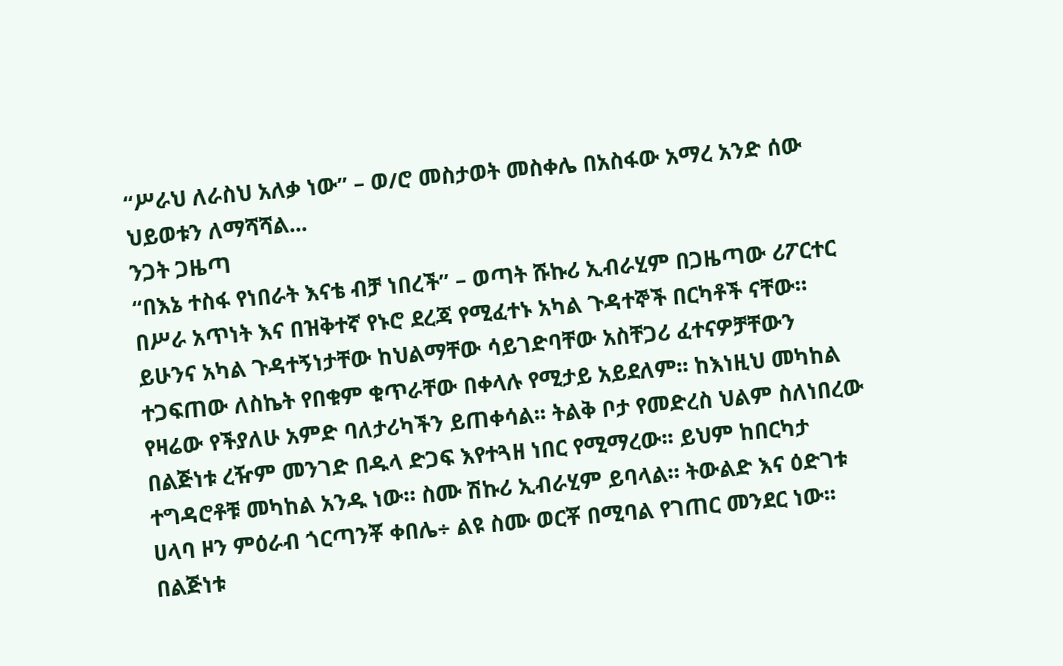“ሥራህ ለራስህ አለቃ ነው” – ወ/ሮ መስታወት መስቀሌ በአስፋው አማረ አንድ ሰው ህይወቱን ለማሻሻል...
ንጋት ጋዜጣ
“በእኔ ተስፋ የነበራት እናቴ ብቻ ነበረች” – ወጣት ሹኩሪ ኢብራሂም በጋዜጣው ሪፖርተር በሥራ አጥነት እና በዝቅተኛ የኑሮ ደረጃ የሚፈተኑ አካል ጉዳተኞች በርካቶች ናቸው። ይሁንና አካል ጉዳተኝነታቸው ከህልማቸው ሳይገድባቸው አስቸጋሪ ፈተናዎቻቸውን ተጋፍጠው ለስኬት የበቁም ቁጥራቸው በቀላሉ የሚታይ አይደለም፡፡ ከእነዚህ መካከል የዛሬው የችያለሁ አምድ ባለታሪካችን ይጠቀሳል፡፡ ትልቅ ቦታ የመድረስ ህልም ስለነበረው በልጅነቱ ረዥም መንገድ በዱላ ድጋፍ እየተጓዘ ነበር የሚማረው፡፡ ይህም ከበርካታ ተግዳሮቶቹ መካከል አንዱ ነው። ስሙ ሽኩሪ ኢብራሂም ይባላል። ትውልድ እና ዕድገቱ ሀላባ ዞን ምዕራብ ጎርጣንቾ ቀበሌ÷ ልዩ ስሙ ወርቾ በሚባል የገጠር መንደር ነው፡፡ በልጅነቱ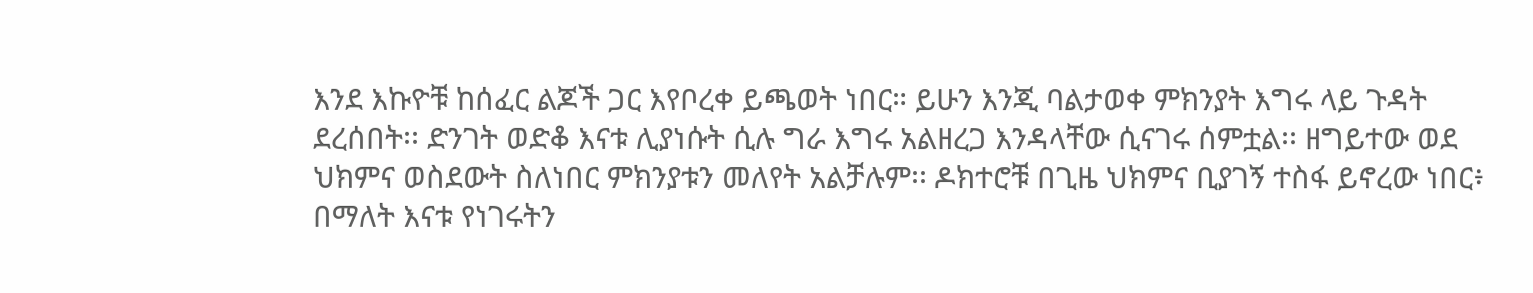እንደ እኩዮቹ ከሰፈር ልጆች ጋር እየቦረቀ ይጫወት ነበር። ይሁን እንጂ ባልታወቀ ምክንያት እግሩ ላይ ጉዳት ደረሰበት፡፡ ድንገት ወድቆ እናቱ ሊያነሱት ሲሉ ግራ እግሩ አልዘረጋ እንዳላቸው ሲናገሩ ሰምቷል፡፡ ዘግይተው ወደ ህክምና ወስደውት ስለነበር ምክንያቱን መለየት አልቻሉም፡፡ ዶክተሮቹ በጊዜ ህክምና ቢያገኝ ተስፋ ይኖረው ነበር፥ በማለት እናቱ የነገሩትን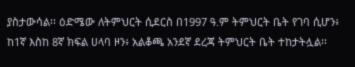ያስታውሳል፡፡ ዕድሜው ለትምህርት ሲደርስ በ1997 ዓ.ም ትምህርት ቤት የገባ ሲሆን፥ ከ1ኛ እስከ 8ኛ ክፍል ሀላባ ዞን፥ አልቆጫ አንደኛ ደረጃ ትምህርት ቤት ተከታትሏል፡፡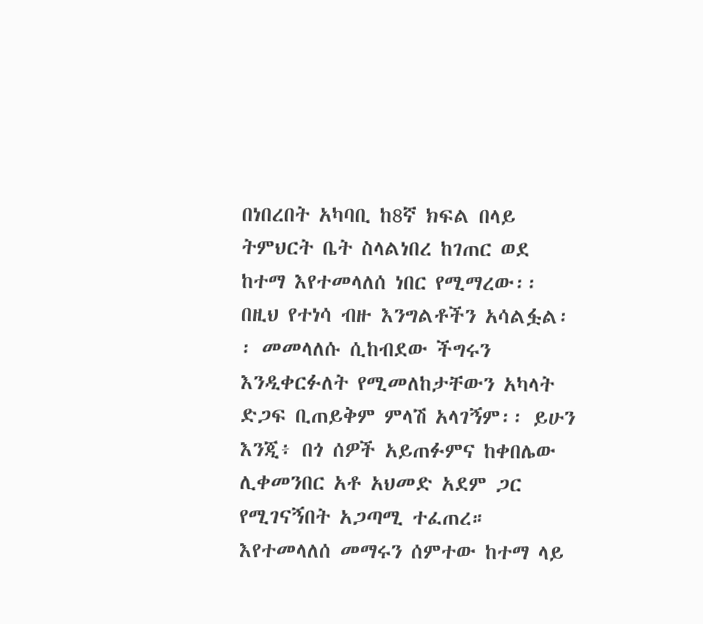በነበረበት አካባቢ ከ8ኛ ክፍል በላይ ትምህርት ቤት ስላልነበረ ከገጠር ወደ ከተማ እየተመላለሰ ነበር የሚማረው፡፡ በዚህ የተነሳ ብዙ እንግልቶችን አሳልፏል፡፡ መመላለሱ ሲከብደው ችግሩን እንዲቀርፉለት የሚመለከታቸውን አካላት ድጋፍ ቢጠይቅም ምላሽ አላገኝም፡፡ ይሁን እንጂ፥ በጎ ሰዎች አይጠፉምና ከቀበሌው ሊቀመንበር አቶ አህመድ አደም ጋር የሚገናኝበት አጋጣሚ ተፈጠረ። እየተመላለሰ መማሩን ሰምተው ከተማ ላይ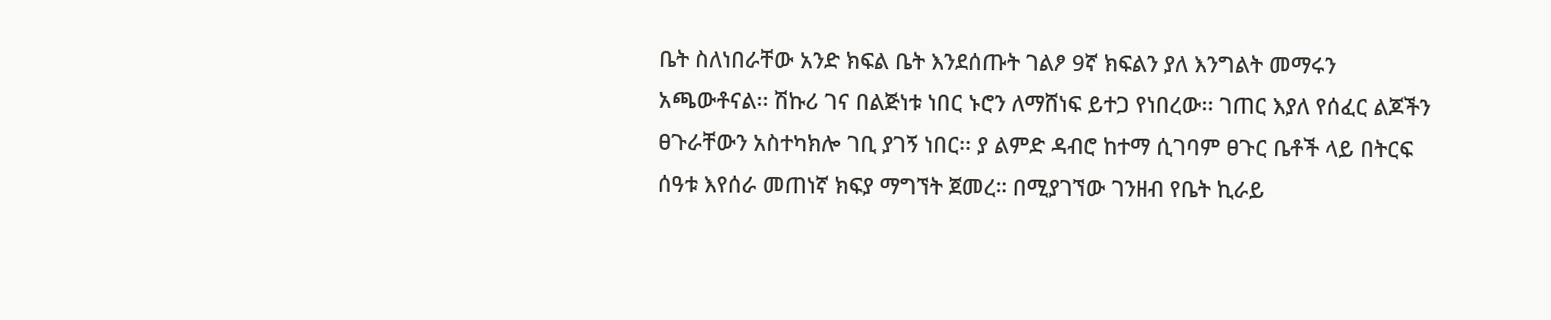ቤት ስለነበራቸው አንድ ክፍል ቤት እንደሰጡት ገልፆ 9ኛ ክፍልን ያለ እንግልት መማሩን አጫውቶናል፡፡ ሽኩሪ ገና በልጅነቱ ነበር ኑሮን ለማሸነፍ ይተጋ የነበረው፡፡ ገጠር እያለ የሰፈር ልጆችን ፀጉራቸውን አስተካክሎ ገቢ ያገኝ ነበር፡፡ ያ ልምድ ዳብሮ ከተማ ሲገባም ፀጉር ቤቶች ላይ በትርፍ ሰዓቱ እየሰራ መጠነኛ ክፍያ ማግኘት ጀመረ። በሚያገኘው ገንዘብ የቤት ኪራይ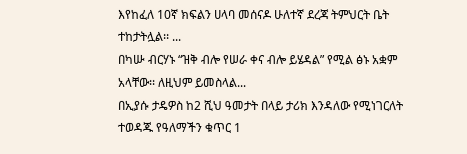እየከፈለ 10ኛ ክፍልን ሀላባ መሰናዶ ሁለተኛ ደረጃ ትምህርት ቤት ተከታትሏል፡፡ ...
በካሡ ብርሃኑ “ዝቅ ብሎ የሠራ ቀና ብሎ ይሄዳል” የሚል ፅኑ አቋም አላቸው፡፡ ለዚህም ይመስላል...
በኢያሱ ታዴዎስ ከ2 ሺህ ዓመታት በላይ ታሪክ እንዳለው የሚነገርለት ተወዳጁ የዓለማችን ቁጥር 1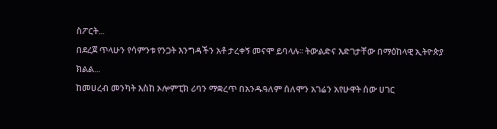ስፖርት...
በደረጀ ጥላሁን የሳምንቱ የንጋት እንግዳችን አቶ ታረቀኝ መናሞ ይባላሉ፡፡ ትውልድና እድገታቸው በማዕከላዊ ኢትዮጵያ ክልል...
ከመሀረብ መንካት እስከ ኦሎምፒክ ሪባን ማቋረጥ በአንዱዓለም ሰለሞን አገሬን አየሁዋት ሰው ሀገር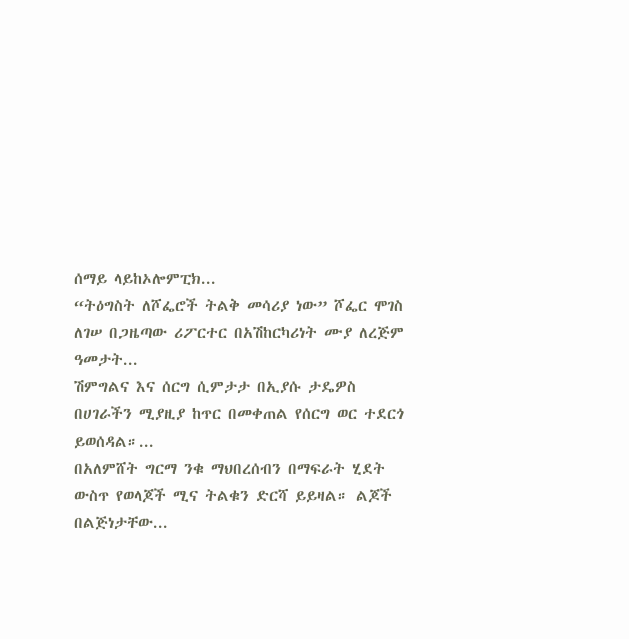ሰማይ ላይከኦሎምፒክ...
“ትዕግስት ለሾፌሮች ትልቅ መሳሪያ ነው” ሾፌር ሞገስ ለገሠ በጋዜጣው ሪፖርተር በአሽከርካሪነት ሙያ ለረጅም ዓመታት...
ሽምግልና እና ሰርግ ሲምታታ በኢያሱ ታዴዎስ በሀገራችን ሚያዚያ ከጥር በመቀጠል የሰርግ ወር ተደርጎ ይወሰዳል።...
በአለምሸት ግርማ ንቁ ማህበረሰብን በማፍራት ሂደት ውስጥ የወላጆች ሚና ትልቁን ድርሻ ይይዛል። ልጆች በልጅነታቸው...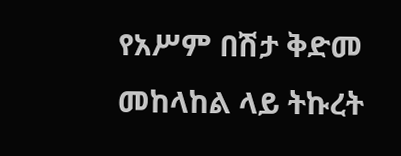የአሥም በሽታ ቅድመ መከላከል ላይ ትኩረት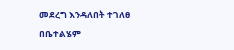መደረግ እንዳለበት ተገለፀ በቤተልሄም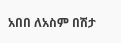አበበ ለአስም በሽታ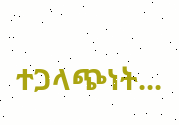ተጋላጭነት...